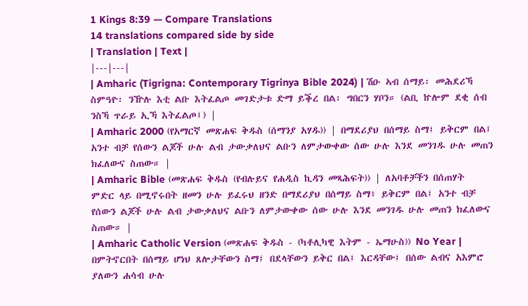1 Kings 8:39 — Compare Translations
14 translations compared side by side
| Translation | Text |
|---|---|
| Amharic (Tigrigna: Contemporary Tigrinya Bible 2024) | ሽዑ ኣብ ሰማይ፡ መሕደሪኻ ስምዓዮ፡ ንዅሉ እቲ ልቡ እትፈልጦ መገድታቱ ድማ ይቕረ በል፡ ግበርን ሃቦን። (ልቢ ኵሎም ደቂ ሰብ ንስኻ ጥራይ ኢኻ እትፈልጦ፤) |
| Amharic 2000 (የአማርኛ መጽሐፍ ቅዱስ (ሰማንያ አሃዱ)) | በማደሪያህ በሰማይ ስማ፤ ይቅርም በል፤ አንተ ብቻ የሰውን ልጆች ሁሉ ልብ ታውቃለህና ልቡን ለምታውቀው ሰው ሁሉ እንደ መንገዱ ሁሉ መጠን ክፈለውና ስጠው። |
| Amharic Bible (መጽሐፍ ቅዱስ (የብሉይና የሐዲስ ኪዳን መጻሕፍት)) | ለአባቶቻችን በሰጠሃት ምድር ላይ በሚኖሩበት ዘመን ሁሉ ይፈሩህ ዘንድ በማደሪያህ በሰማይ ስማ፥ ይቅርም በል፤ አንተ ብቻ የሰውን ልጆች ሁሉ ልብ ታውቃለህና ልቡን ለምታውቀው ሰው ሁሉ እንደ መንገዱ ሁሉ መጠን ክፈለውና ስጠው። |
| Amharic Catholic Version (መጽሐፍ ቅዱስ - (ካቶሊካዊ እትም - ኤማሁስ)) No Year | በምትኖርበት በሰማይ ሆነህ ጸሎታቸውን ስማ፤ በደላቸውን ይቅር በል፤ እርዳቸው፤ በሰው ልብና አእምሮ ያለውን ሐሳብ ሁሉ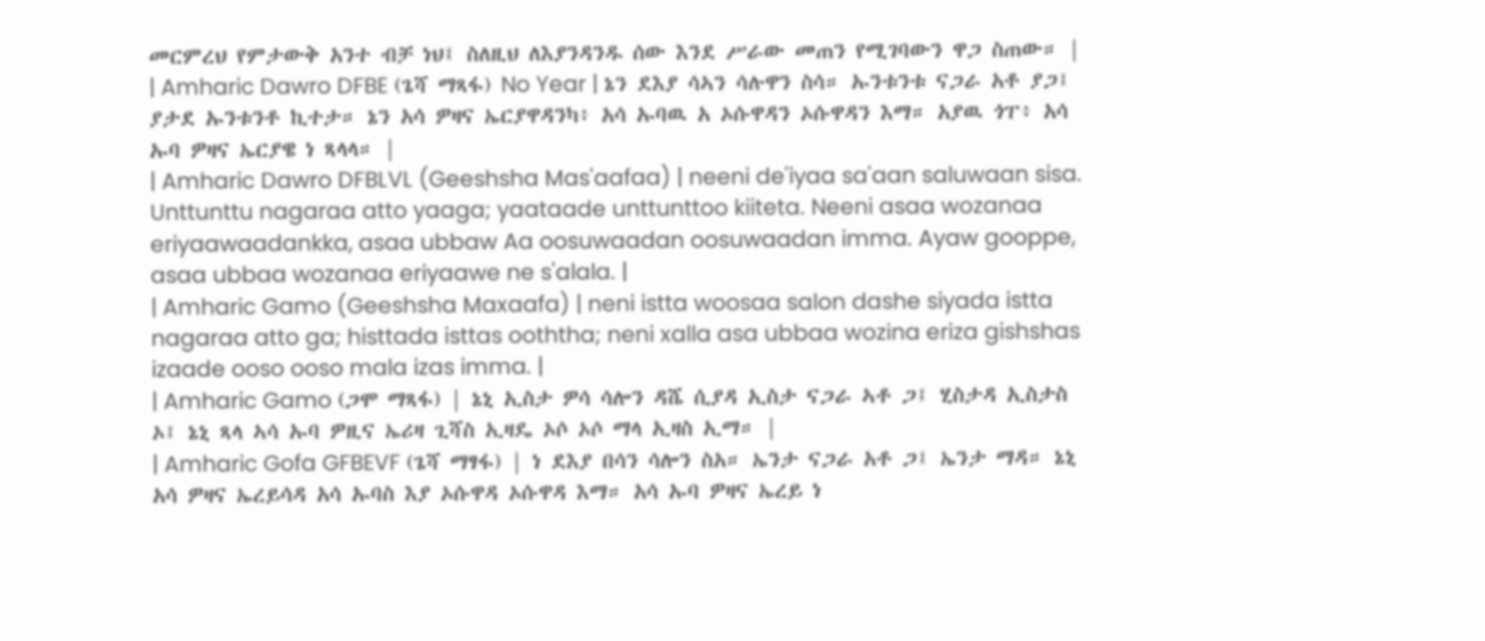መርምረህ የምታውቅ አንተ ብቻ ነህ፤ ስለዚህ ለእያንዳንዱ ሰው እንደ ሥራው መጠን የሚገባውን ዋጋ ስጠው። |
| Amharic Dawro DFBE (ጌሻ ማጻፋ) No Year | ኔን ደእያ ሳኣን ሳሉዋን ስሳ። ኡንቱንቱ ናጋራ አቶ ያጋ፤ ያታደ ኡንቱንቶ ኪተታ። ኔን አሳ ዎዛና ኤርያዋዳንካ፥ አሳ ኡባዉ አ ኦሱዋዳን ኦሱዋዳን እማ። አያዉ ጎፐ፥ አሳ ኡባ ዎዛና ኤርያዌ ነ ጻላላ። |
| Amharic Dawro DFBLVL (Geeshsha Mas'aafaa) | neeni de'iyaa sa'aan saluwaan sisa. Unttunttu nagaraa atto yaaga; yaataade unttunttoo kiiteta. Neeni asaa wozanaa eriyaawaadankka, asaa ubbaw Aa oosuwaadan oosuwaadan imma. Ayaw gooppe, asaa ubbaa wozanaa eriyaawe ne s'alala. |
| Amharic Gamo (Geeshsha Maxaafa) | neni istta woosaa salon dashe siyada istta nagaraa atto ga; histtada isttas ooththa; neni xalla asa ubbaa wozina eriza gishshas izaade ooso ooso mala izas imma. |
| Amharic Gamo (ጋሞ ማጻፋ) | ኔኒ ኢስታ ዎሳ ሳሎን ዳሼ ሲያዳ ኢስታ ናጋራ ኣቶ ጋ፤ ሂስታዳ ኢስታስ ኦ፤ ኔኒ ጻላ ኣሳ ኡባ ዎዚና ኤሪዛ ጊሻስ ኢዛዴ ኦሶ ኦሶ ማላ ኢዛስ ኢማ። |
| Amharic Gofa GFBEVF (ጌሻ ማፃፋ) | ነ ደእያ በሳን ሳሎን ስአ። ኤንታ ናጋራ አቶ ጋ፤ ኤንታ ማዳ። ኔኒ አሳ ዎዛና ኤረይሳዳ አሳ ኡባስ እያ ኦሱዋዳ ኦሱዋዳ እማ። አሳ ኡባ ዎዛና ኤረይ ነ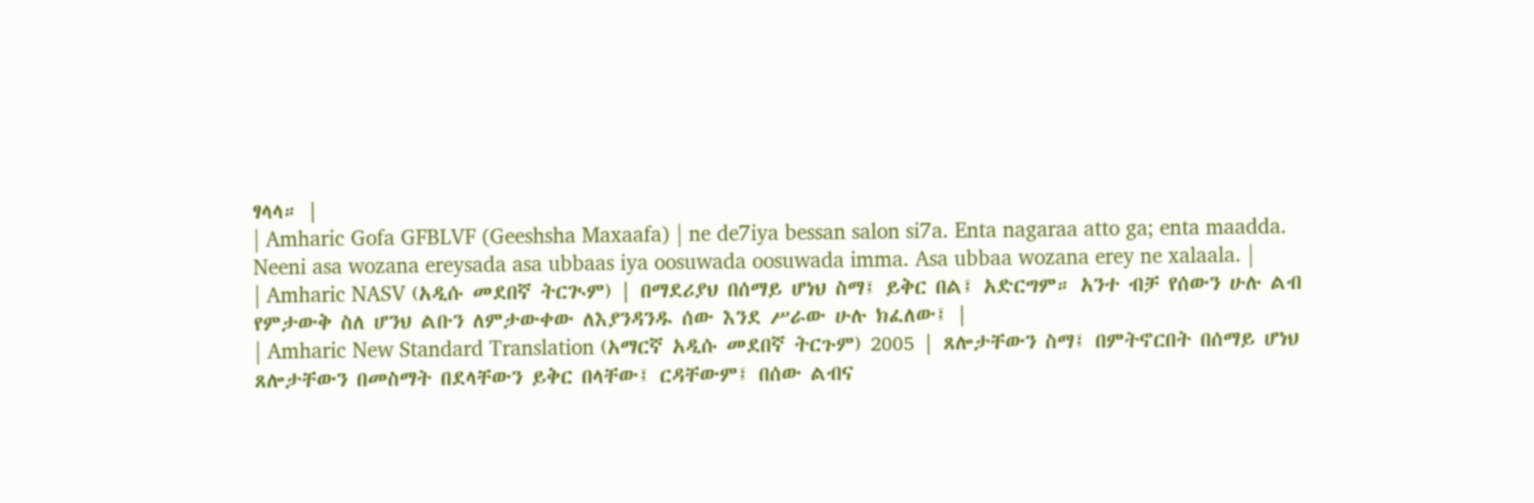ፃላላ። |
| Amharic Gofa GFBLVF (Geeshsha Maxaafa) | ne de7iya bessan salon si7a. Enta nagaraa atto ga; enta maadda. Neeni asa wozana ereysada asa ubbaas iya oosuwada oosuwada imma. Asa ubbaa wozana erey ne xalaala. |
| Amharic NASV (አዲሱ መደበኛ ትርጒም) | በማደሪያህ በሰማይ ሆነህ ስማ፤ ይቅር በል፤ አድርግም። አንተ ብቻ የሰውን ሁሉ ልብ የምታውቅ ስለ ሆንህ ልቡን ለምታውቀው ለእያንዳንዱ ሰው እንደ ሥራው ሁሉ ክፈለው፤ |
| Amharic New Standard Translation (አማርኛ አዲሱ መደበኛ ትርጉም) 2005 | ጸሎታቸውን ስማ፤ በምትኖርበት በሰማይ ሆነህ ጸሎታቸውን በመስማት በደላቸውን ይቅር በላቸው፤ ርዳቸውም፤ በሰው ልብና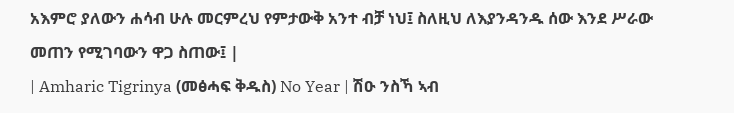አእምሮ ያለውን ሐሳብ ሁሉ መርምረህ የምታውቅ አንተ ብቻ ነህ፤ ስለዚህ ለእያንዳንዱ ሰው እንደ ሥራው መጠን የሚገባውን ዋጋ ስጠው፤ |
| Amharic Tigrinya (መፅሓፍ ቅዱስ) No Year | ሽዑ ንስኻ ኣብ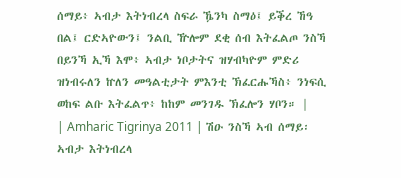ሰማይ፥ ኣብታ እትነብረላ ስፍራ ዄንካ ስማዕ፤ ይቕረ ኸዓ በል፤ ርድኣዮውን፤ ንልቢ ዅሎም ደቂ ሰብ እትፈልጦ ንስኻ በይንኻ ኢኻ እሞ፥ ኣብታ ነቦታትና ዝሃብካዮም ምድሪ ዝነብሩለን ኵለን መዓልቲታት ምእንቲ ኽፈርሑኻስ፥ ንነፍሲ ወከፍ ልቡ እትፈልጥ፥ ከከም መንገዱ ኽፈሎን ሃቦን። |
| Amharic Tigrinya 2011 | ሽዑ ንስኻ ኣብ ሰማይ፡ ኣብታ እትነብረላ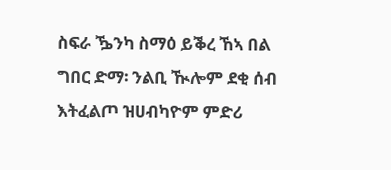ስፍራ ዄንካ ስማዕ ይቕረ ኸኣ በል ግበር ድማ፡ ንልቢ ዂሎም ደቂ ሰብ እትፈልጦ ዝሀብካዮም ምድሪ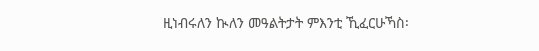ዚነብሩለን ኲለን መዓልትታት ምእንቲ ኺፈርሁኻስ፡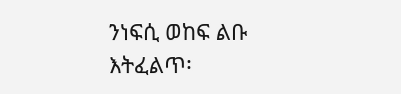ንነፍሲ ወከፍ ልቡ እትፈልጥ፡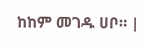ከከም መገዱ ሀቦ። |